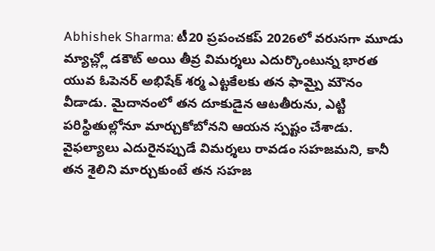Abhishek Sharma: టీ20 ప్రపంచకప్ 2026లో వరుసగా మూడు మ్యాచ్ల్లో డకౌట్ అయి తీవ్ర విమర్శలు ఎదుర్కొంటున్న భారత యువ ఓపెనర్ అభిషేక్ శర్మ ఎట్టకేలకు తన ఫామ్పై మౌనం వీడాడు. మైదానంలో తన దూకుడైన ఆటతీరును, ఎట్టి పరిస్థితుల్లోనూ మార్చుకోబోనని ఆయన స్పష్టం చేశాడు. వైఫల్యాలు ఎదురైనప్పుడే విమర్శలు రావడం సహజమని, కానీ తన శైలిని మార్చుకుంటే తన సహజ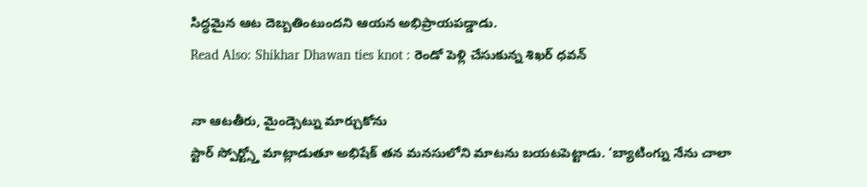సిద్ధమైన ఆట దెబ్బతింటుందని ఆయన అభిప్రాయపడ్డాడు.
Read Also: Shikhar Dhawan ties knot : రెండో పెళ్లి చేసుకున్న శిఖర్ ధవన్

నా ఆటతీరు, మైండ్సెట్ను మార్చుకోను
స్టార్ స్పోర్ట్స్తో మాట్లాడుతూ అభిషేక్ తన మనసులోని మాటను బయటపెట్టాడు. ‘బ్యాటింగ్ను నేను చాలా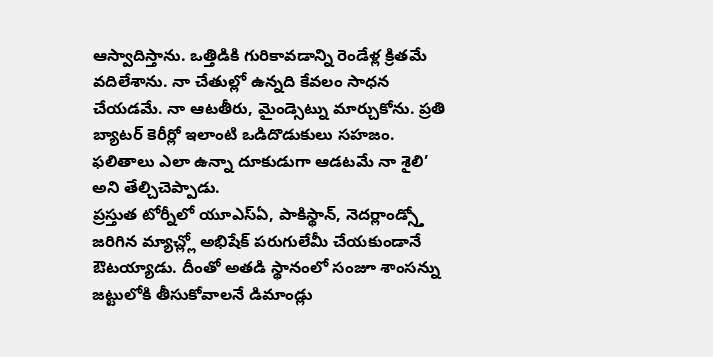ఆస్వాదిస్తాను. ఒత్తిడికి గురికావడాన్ని రెండేళ్ల క్రితమే వదిలేశాను. నా చేతుల్లో ఉన్నది కేవలం సాధన చేయడమే. నా ఆటతీరు, మైండ్సెట్ను మార్చుకోను. ప్రతి బ్యాటర్ కెరీర్లో ఇలాంటి ఒడిదొడుకులు సహజం. ఫలితాలు ఎలా ఉన్నా దూకుడుగా ఆడటమే నా శైలి’ అని తేల్చిచెప్పాడు.
ప్రస్తుత టోర్నీలో యూఎస్ఏ, పాకిస్థాన్, నెదర్లాండ్స్తో జరిగిన మ్యాచ్ల్లో అభిషేక్ పరుగులేమీ చేయకుండానే ఔటయ్యాడు. దీంతో అతడి స్థానంలో సంజూ శాంసన్ను జట్టులోకి తీసుకోవాలనే డిమాండ్లు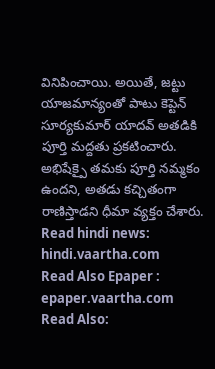వినిపించాయి. అయితే, జట్టు యాజమాన్యంతో పాటు కెప్టెన్ సూర్యకుమార్ యాదవ్ అతడికి పూర్తి మద్దతు ప్రకటించారు. అభిషేక్పై తమకు పూర్తి నమ్మకం ఉందని, అతడు కచ్చితంగా రాణిస్తాడని ధీమా వ్యక్తం చేశారు.
Read hindi news: hindi.vaartha.com
Read Also Epaper : epaper.vaartha.com
Read Also: